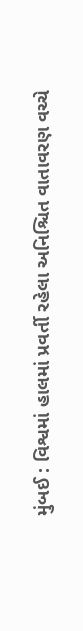મુંબઈ : વિશ્વમાં હાલમાં પ્રવર્તી રહેલા અનિશ્ચિત વાતાવરણ વચ્ચે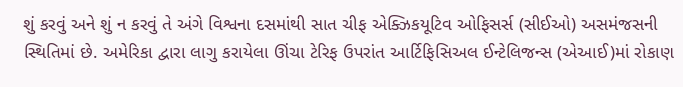શું કરવું અને શું ન કરવું તે અંગે વિશ્વના દસમાંથી સાત ચીફ એક્ઝિકયૂટિવ ઓફિસર્સ (સીઈઓ) અસમંજસની સ્થિતિમાં છે. અમેરિકા દ્વારા લાગુ કરાયેલા ઊંચા ટેરિફ ઉપરાંત આર્ટિફિસિઅલ ઈન્ટેલિજન્સ (એઆઈ)માં રોકાણ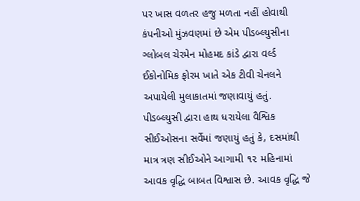પર ખાસ વળતર હજુ મળતા નહીં હોવાથી કંપનીઓ મુંઝવણમાં છે એમ પીડબ્લ્યુસીના ગ્લોબલ ચેરમેન મોહમદ કાંડે દ્વારા વર્લ્ડ ઈકોનોમિક ફોરમ ખાતે એક ટીવી ચેનલને અપાયેલી મુલાકાતમાં જણાવાયું હતું.
પીડબ્લ્યુસી દ્વારા હાથ ધરાયેલા વૈશ્વિક સીઈઓસના સર્વેમાં જણાયું હતું કે, દસમાંથી માત્ર ત્રણ સીઈઓને આગામી ૧૨ મહિનામાં આવક વૃદ્ધિ બાબત વિશ્વાસ છે. આવક વૃદ્ધિ જે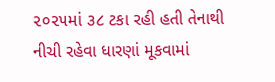૨૦૨૫માં ૩૮ ટકા રહી હતી તેનાથી નીચી રહેવા ધારણાં મૂકવામાં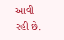આવી રહી છે.